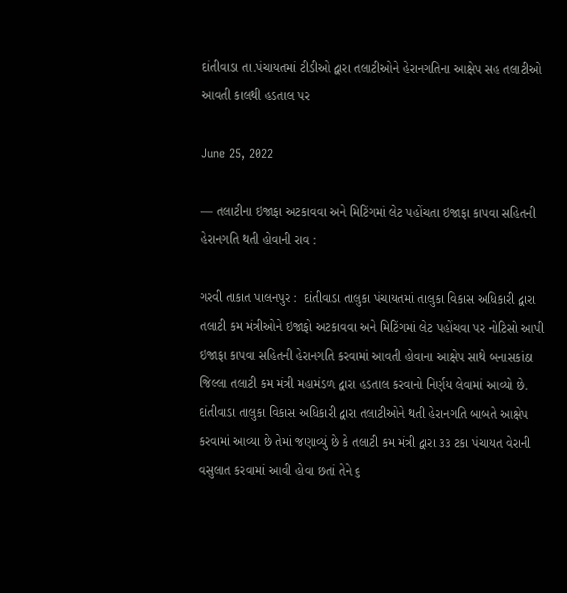દાંતીવાડા તા.પંચાયતમાં ટીડીઓ દ્વારા તલાટીઓને હેરાનગતિના આક્ષેપ સહ તલાટીઓ આવતી કાલથી હડતાલ પર

June 25, 2022

— તલાટીના ઇજાફા અટકાવવા અને મિટિંગમાં લેટ પહોંચતા ઇજાફા કાપવા સહિતની હેરાનગતિ થતી હોવાની રાવ :

ગરવી તાકાત પાલનપુર :  દાંતીવાડા તાલુકા પંચાયતમાં તાલુકા વિકાસ અધિકારી દ્વારા તલાટી કમ મંત્રીઓને ઇજાફો અટકાવવા અને મિટિંગમાં લેટ પહોંચવા પર નોટિસો આપી ઇજાફા કાપવા સહિતની હેરાનગતિ કરવામાં આવતી હોવાના આક્ષેપ સાથે બનાસકાંઠા જિલ્લા તલાટી કમ મંત્રી મહામંડળ દ્વારા હડતાલ કરવાનો નિર્ણય લેવામાં આવ્યો છે.
દાંતીવાડા તાલુકા વિકાસ અધિકારી દ્વારા તલાટીઓને થતી હેરાનગતિ બાબતે આક્ષેપ કરવામાં આવ્યા છે તેમાં જણાવ્યું છે કે તલાટી કમ મંત્રી દ્વારા ૩૩ ટકા પંચાયત વેરાની વસુલાત કરવામાં આવી હોવા છતાં તેને ૬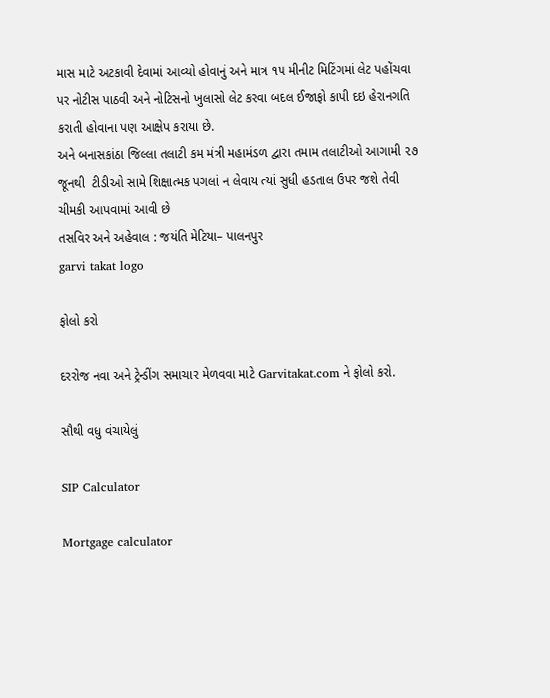માસ માટે અટકાવી દેવામાં આવ્યો હોવાનું અને માત્ર ૧૫ મીનીટ મિટિંગમાં લેટ પહોંચવા પર નોટીસ પાઠવી અને નોટિસનો ખુલાસો લેટ કરવા બદલ ઈજાફો કાપી દઇ હેરાનગતિ કરાતી હોવાના પણ આક્ષેપ કરાયા છે.
અને બનાસકાંઠા જિલ્લા તલાટી કમ મંત્રી મહામંડળ દ્વારા તમામ તલાટીઓ આગામી ૨૭ જૂનથી  ટીડીઓ સામે શિક્ષાત્મક પગલાં ન લેવાય ત્યાં સુધી હડતાલ ઉપર જશે તેવી ચીમકી આપવામાં આવી છે
તસવિર અને અહેવાલ : જયંતિ મેટિયા– પાલનપુર
garvi takat logo

ફોલો કરો

દરરોજ નવા અને ટ્રેન્ડીંગ સમાચાર મેળવવા માટે Garvitakat.com ને ફોલો કરો.

સૌથી વધુ વંચાયેલું

SIP Calculator

Mortgage calculator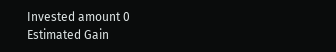Invested amount 0
Estimated Gain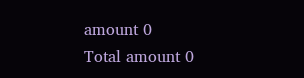amount 0
Total amount 0